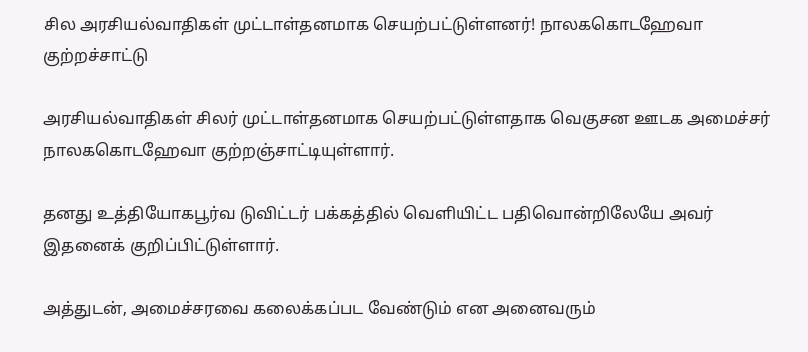சில அரசியல்வாதிகள் முட்டாள்தனமாக செயற்பட்டுள்ளனர்! நாலககொடஹேவா குற்றச்சாட்டு

அரசியல்வாதிகள் சிலர் முட்டாள்தனமாக செயற்பட்டுள்ளதாக வெகுசன ஊடக அமைச்சர் நாலககொடஹேவா குற்றஞ்சாட்டியுள்ளார்.

தனது உத்தியோகபூர்வ டுவிட்டர் பக்கத்தில் வெளியிட்ட பதிவொன்றிலேயே அவர் இதனைக் குறிப்பிட்டுள்ளார்.

அத்துடன், அமைச்சரவை கலைக்கப்பட வேண்டும் என அனைவரும்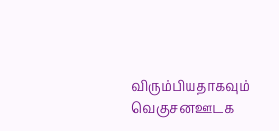விரும்பியதாகவும் வெகுசனஊடக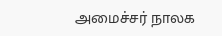அமைச்சர் நாலக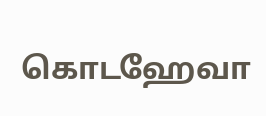கொடஹேவா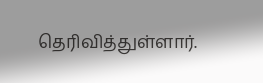தெரிவித்துள்ளார்.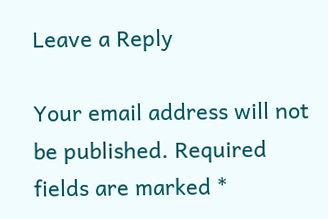Leave a Reply

Your email address will not be published. Required fields are marked *